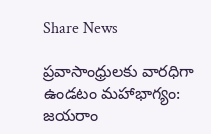Share News

ప్రవాసాంధ్రులకు వారధిగా ఉండటం మహాభాగ్యం: జయరాం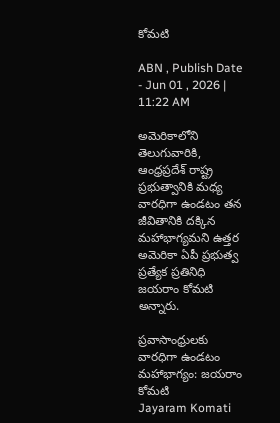కోమటి

ABN , Publish Date - Jun 01 , 2026 | 11:22 AM

అమెరికాలోని తెలుగువారికి, ఆంధ్రప్రదేశ్ రాష్ట్ర ప్రభుత్వానికి మధ్య వారధిగా ఉండటం తన జీవితానికి దక్కిన మహాభాగ్యమని ఉత్తర అమెరికా ఏపీ ప్రభుత్వ ప్రత్యేక ప్రతినిధి జయరాం కోమటి అన్నారు.

ప్రవాసాంధ్రులకు వారధిగా ఉండటం మహాభాగ్యం: జయరాం కోమటి
Jayaram Komati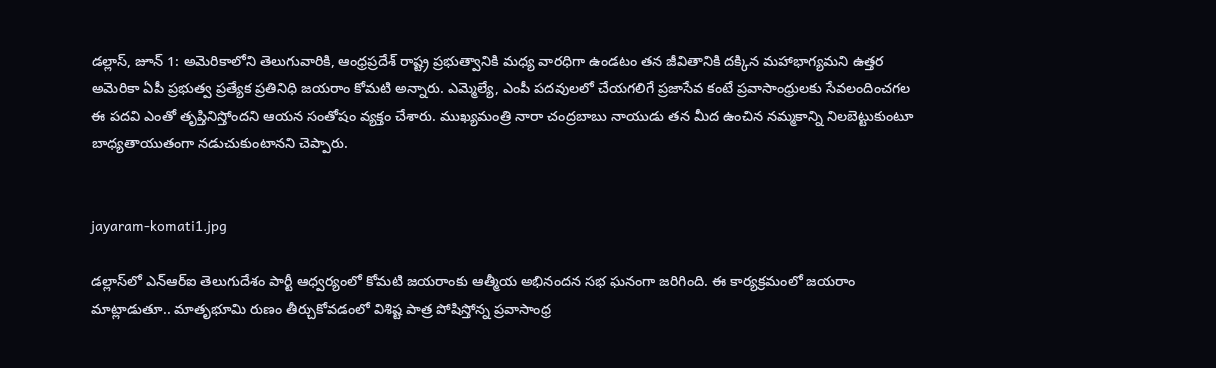డల్లాస్‌, జూన్ 1: అమెరికాలోని తెలుగువారికి, ఆంధ్రప్రదేశ్ రాష్ట్ర ప్రభుత్వానికి మధ్య వారధిగా ఉండటం తన జీవితానికి దక్కిన మహాభాగ్యమని ఉత్తర అమెరికా ఏపీ ప్రభుత్వ ప్రత్యేక ప్రతినిధి జయరాం కోమటి అన్నారు. ఎమ్మెల్యే, ఎంపీ పదవులలో చేయగలిగే ప్రజాసేవ కంటే ప్రవాసాంధ్రులకు సేవలందించగల ఈ పదవి ఎంతో తృప్తినిస్తోందని ఆయన సంతోషం వ్యక్తం చేశారు. ముఖ్యమంత్రి నారా చంద్రబాబు నాయుడు తన మీద ఉంచిన నమ్మకాన్ని నిలబెట్టుకుంటూ బాధ్యతాయుతంగా నడుచుకుంటానని చెప్పారు.


jayaram-komati1.jpg

డల్లాస్‌లో ఎన్ఆర్ఐ తెలుగుదేశం పార్టీ ఆధ్వర్యంలో కోమటి జయరాంకు ఆత్మీయ అభినందన సభ ఘనంగా జరిగింది. ఈ కార్యక్రమంలో జయరాం మాట్లాడుతూ.. మాతృభూమి రుణం తీర్చుకోవడంలో విశిష్ట పాత్ర పోషిస్తోన్న ప్రవాసాంధ్ర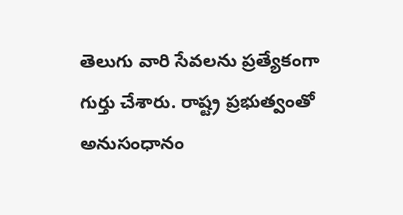తెలుగు వారి సేవలను ప్రత్యేకంగా గుర్తు చేశారు. రాష్ట్ర ప్రభుత్వంతో అనుసంధానం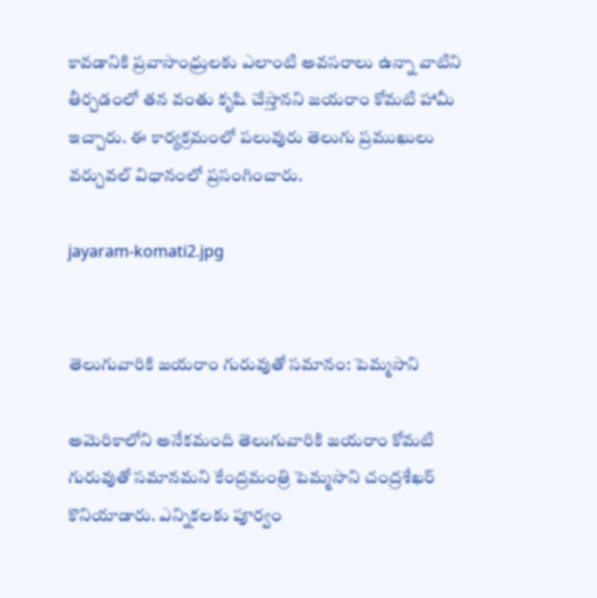కావడానికి ప్రవాసాంధ్రులకు ఎలాంటి అవసరాలు ఉన్నా వాటిని తీర్చడంలో తన వంతు కృషి చేస్తానని జయరాం కోమటి హామీ ఇచ్చారు. ఈ కార్యక్రమంలో పలువురు తెలుగు ప్రముఖులు వర్చువల్ విధానంలో ప్రసంగించారు.

jayaram-komati2.jpg


తెలుగువారికి జయరాం గురువుతో సమానం: పెమ్మసాని

అమెరికాలోని అనేకమంది తెలుగువారికి జయరాం కోమటి గురువుతో సమానమని కేంద్రమంత్రి పెమ్మసాని చంద్రశేఖర్ కొనియాడారు. ఎన్నికలకు పూర్వం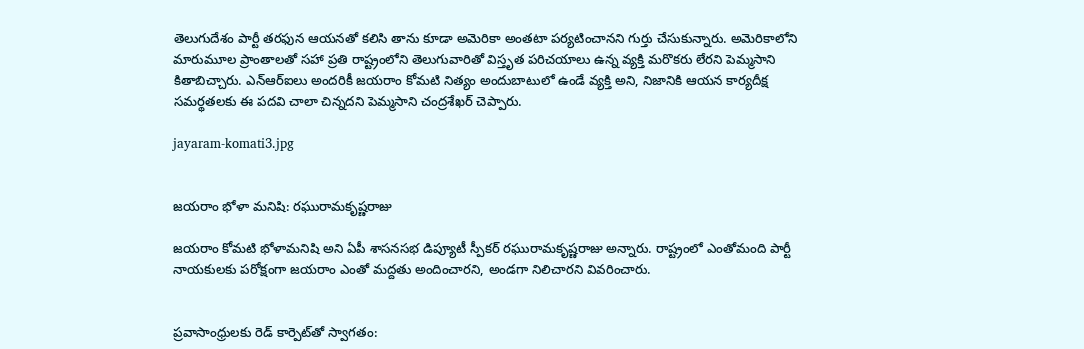తెలుగుదేశం పార్టీ తరఫున ఆయనతో కలిసి తాను కూడా అమెరికా అంతటా పర్యటించానని గుర్తు చేసుకున్నారు. అమెరికాలోని మారుమూల ప్రాంతాలతో సహా ప్రతి రాష్ట్రంలోని తెలుగువారితో విస్తృత పరిచయాలు ఉన్న వ్యక్తి మరొకరు లేరని పెమ్మసాని కితాబిచ్చారు. ఎన్ఆర్ఐలు అందరికీ జయరాం కోమటి నిత్యం అందుబాటులో ఉండే వ్యక్తి అని, నిజానికి ఆయన కార్యదీక్ష సమర్థతలకు ఈ పదవి చాలా చిన్నదని పెమ్మసాని చంద్రశేఖర్ చెప్పారు.

jayaram-komati3.jpg


జయరాం భోళా మనిషి: రఘురామకృష్ణరాజు

జయరాం కోమటి భోళామనిషి అని ఏపీ శాసనసభ డిప్యూటీ స్పీకర్ రఘురామకృష్ణరాజు అన్నారు. రాష్ట్రంలో ఎంతోమంది పార్టీ నాయకులకు పరోక్షంగా జయరాం ఎంతో మద్దతు అందించారని, అండగా నిలిచారని వివరించారు.


ప్రవాసాంధ్రులకు రెడ్ కార్పెట్‌తో స్వాగతం: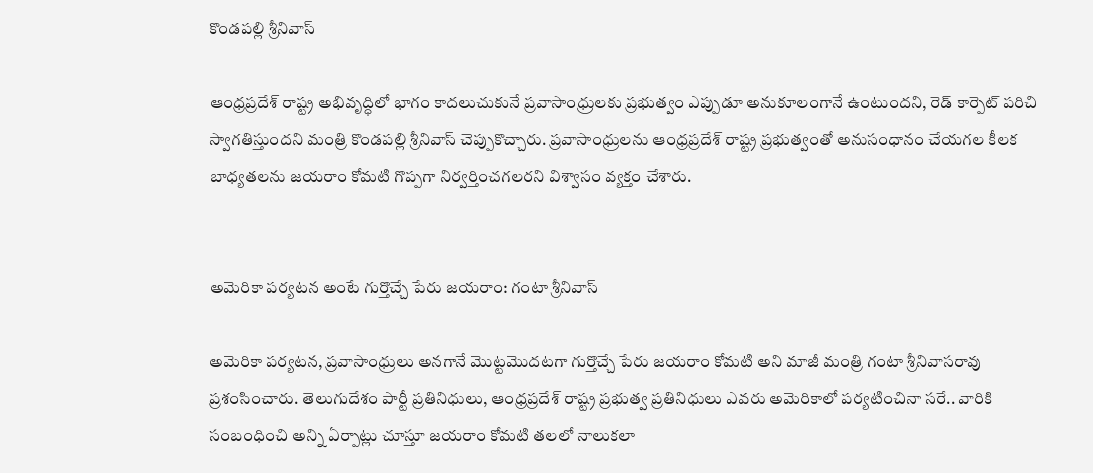కొండపల్లి శ్రీనివాస్

ఆంధ్రప్రదేశ్ రాష్ట్ర అభివృద్ధిలో భాగం కాదలుచుకునే ప్రవాసాంధ్రులకు ప్రభుత్వం ఎప్పుడూ అనుకూలంగానే ఉంటుందని, రెడ్ కార్పెట్ పరిచి స్వాగతిస్తుందని మంత్రి కొండపల్లి శ్రీనివాస్ చెప్పుకొచ్చారు. ప్రవాసాంధ్రులను ఆంధ్రప్రదేశ్ రాష్ట్ర ప్రభుత్వంతో అనుసంధానం చేయగల కీలక బాధ్యతలను జయరాం కోమటి గొప్పగా నిర్వర్తించగలరని విశ్వాసం వ్యక్తం చేశారు.


అమెరికా పర్యటన అంటే గుర్తొచ్చే పేరు జయరాం: గంటా శ్రీనివాస్

అమెరికా పర్యటన, ప్రవాసాంధ్రులు అనగానే మొట్టమొదటగా గుర్తొచ్చే పేరు జయరాం కోమటి అని మాజీ మంత్రి గంటా శ్రీనివాసరావు ప్రశంసించారు. తెలుగుదేశం పార్టీ ప్రతినిధులు, ఆంధ్రప్రదేశ్ రాష్ట్ర ప్రభుత్వ ప్రతినిధులు ఎవరు అమెరికాలో పర్యటించినా సరే.. వారికి సంబంధించి అన్ని ఏర్పాట్లు చూస్తూ జయరాం కోమటి తలలో నాలుకలా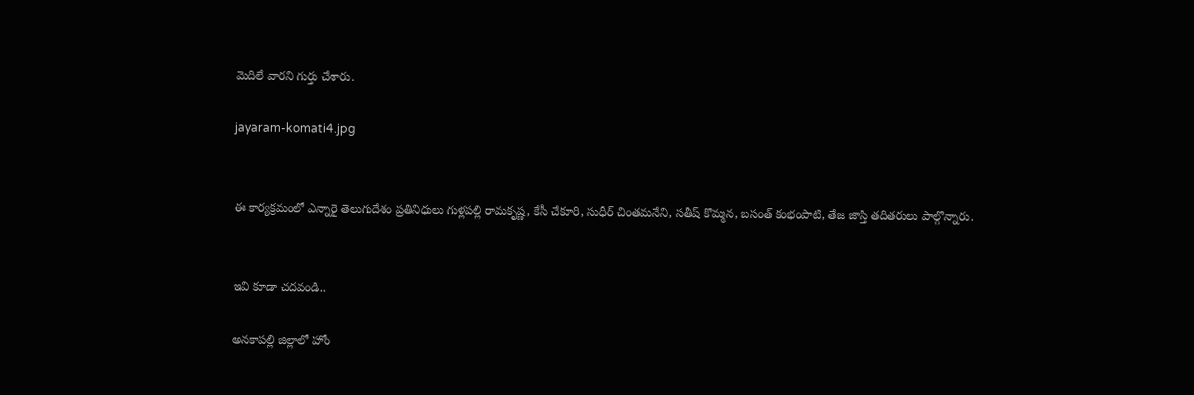మెదిలే వారని గుర్తు చేశారు.

jayaram-komati4.jpg


ఈ కార్యక్రమంలో ఎన్నారై తెలుగుదేశం ప్రతినిధులు గుళ్లపల్లి రామకృష్ణ, కేసీ చేకూరి, సుధీర్ చింతమనేని, సతీష్ కొమ్మన, బసంత్ కంభంపాటి, తేజ జాస్తి తదితరులు పాల్గొన్నారు.


ఇవి కూడా చదవండి..

అనకాపల్లి జిల్లాలో హోం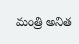మంత్రి అనిత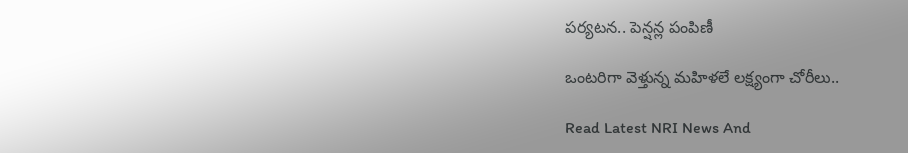పర్యటన.. పెన్షన్ల పంపిణీ

ఒంటరిగా వెళ్తున్న మహిళలే లక్ష్యంగా చోరీలు..

Read Latest NRI News And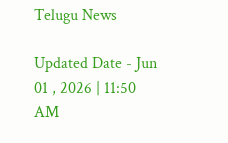Telugu News

Updated Date - Jun 01 , 2026 | 11:50 AM